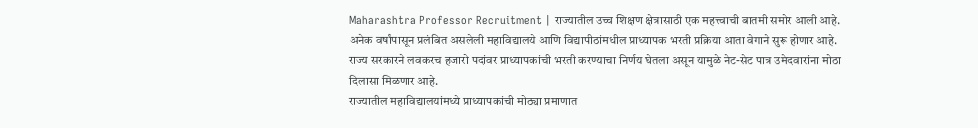Maharashtra Professor Recruitment | राज्यातील उच्च शिक्षण क्षेत्रासाठी एक महत्त्वाची बातमी समोर आली आहे. अनेक वर्षांपासून प्रलंबित असलेली महाविद्यालये आणि विद्यापीठांमधील प्राध्यापक भरती प्रक्रिया आता वेगाने सुरू होणार आहे. राज्य सरकारने लवकरच हजारो पदांवर प्राध्यापकांची भरती करण्याचा निर्णय घेतला असून यामुळे नेट-सेट पात्र उमेदवारांना मोठा दिलासा मिळणार आहे.
राज्यातील महाविद्यालयांमध्ये प्राध्यापकांची मोठ्या प्रमाणात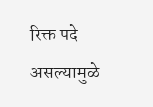रिक्त पदे असल्यामुळे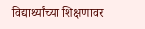विद्यार्थ्यांच्या शिक्षणावर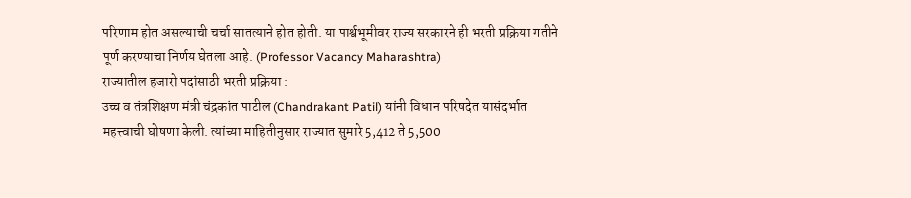परिणाम होत असल्याची चर्चा सातत्याने होत होती. या पार्श्वभूमीवर राज्य सरकारने ही भरती प्रक्रिया गतीने पूर्ण करण्याचा निर्णय घेतला आहे. (Professor Vacancy Maharashtra)
राज्यातील हजारो पदांसाठी भरती प्रक्रिया :
उच्च व तंत्रशिक्षण मंत्री चंद्रकांत पाटील (Chandrakant Patil) यांनी विधान परिषदेत यासंदर्भात महत्त्वाची घोषणा केली. त्यांच्या माहितीनुसार राज्यात सुमारे 5,412 ते 5,500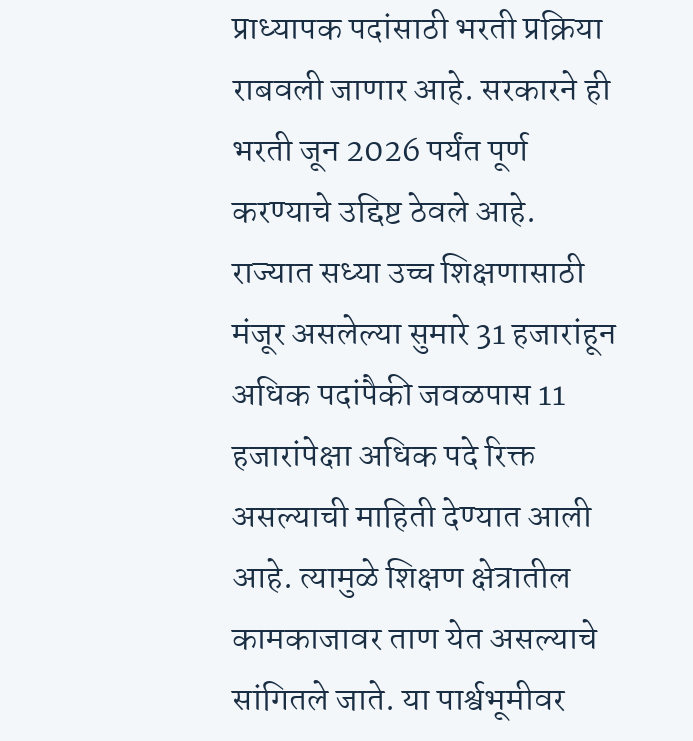प्राध्यापक पदांसाठी भरती प्रक्रिया राबवली जाणार आहे. सरकारने ही भरती जून 2026 पर्यंत पूर्ण करण्याचे उद्दिष्ट ठेवले आहे.
राज्यात सध्या उच्च शिक्षणासाठी मंजूर असलेल्या सुमारे 31 हजारांहून अधिक पदांपैकी जवळपास 11 हजारांपेक्षा अधिक पदे रिक्त असल्याची माहिती देण्यात आली आहे. त्यामुळे शिक्षण क्षेत्रातील कामकाजावर ताण येत असल्याचे सांगितले जाते. या पार्श्वभूमीवर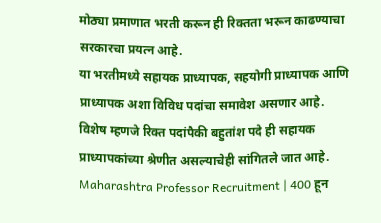मोठ्या प्रमाणात भरती करून ही रिक्तता भरून काढण्याचा सरकारचा प्रयत्न आहे.
या भरतीमध्ये सहायक प्राध्यापक, सहयोगी प्राध्यापक आणि प्राध्यापक अशा विविध पदांचा समावेश असणार आहे. विशेष म्हणजे रिक्त पदांपैकी बहुतांश पदे ही सहायक प्राध्यापकांच्या श्रेणीत असल्याचेही सांगितले जात आहे.
Maharashtra Professor Recruitment | 400 हून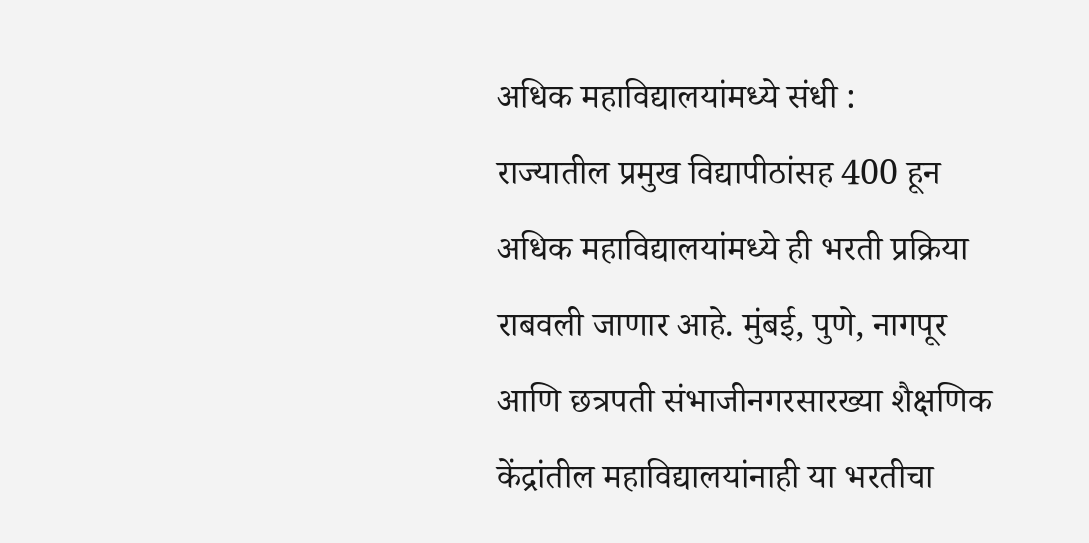अधिक महाविद्यालयांमध्ये संधी :
राज्यातील प्रमुख विद्यापीठांसह 400 हून अधिक महाविद्यालयांमध्ये ही भरती प्रक्रिया राबवली जाणार आहे. मुंबई, पुणे, नागपूर आणि छत्रपती संभाजीनगरसारख्या शैक्षणिक केंद्रांतील महाविद्यालयांनाही या भरतीचा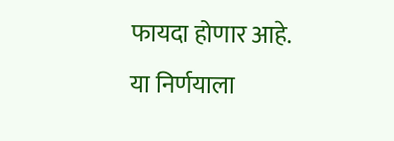फायदा होणार आहे.
या निर्णयाला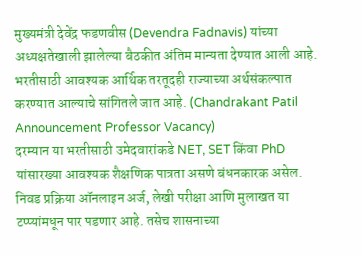मुख्यमंत्री देवेंद्र फडणवीस (Devendra Fadnavis) यांच्या अध्यक्षतेखाली झालेल्या बैठकीत अंतिम मान्यता देण्यात आली आहे. भरतीसाठी आवश्यक आर्थिक तरतूदही राज्याच्या अर्थसंकल्पात करण्यात आल्याचे सांगितले जात आहे. (Chandrakant Patil Announcement Professor Vacancy)
दरम्यान या भरतीसाठी उमेदवारांकडे NET, SET किंवा PhD यांसारख्या आवश्यक शैक्षणिक पात्रता असणे बंधनकारक असेल. निवड प्रक्रिया ऑनलाइन अर्ज, लेखी परीक्षा आणि मुलाखत या टप्प्यांमधून पार पडणार आहे. तसेच शासनाच्या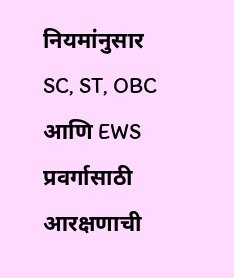नियमांनुसार SC, ST, OBC आणि EWS प्रवर्गासाठी आरक्षणाची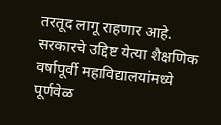तरतूद लागू राहणार आहे. सरकारचे उद्दिष्ट येत्या शैक्षणिक वर्षापूर्वी महाविद्यालयांमध्ये पूर्णवेळ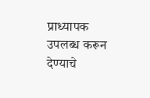प्राध्यापक उपलब्ध करून देण्याचे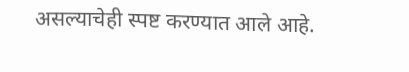असल्याचेही स्पष्ट करण्यात आले आहे.